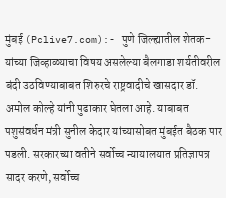मुंबई (Pclive7.com):- पुणे जिल्ह्यातील शेतक-यांच्या जिव्हाळ्याचा विषय असलेल्या बैलगाडा शर्यतीवरील बंदी उठविण्याबाबत शिरुरचे राष्ट्रवादीचे खासदार डॉ. अमोल कोल्हे यांनी पुढाकार घेतला आहे. याबाबत पशुसंवर्धन मंत्री सुनील केदार यांच्यासोबत मुंबईत बैठक पार पडली. सरकारच्या वतीने सर्वोच्च न्यायालयात प्रतिज्ञापत्र सादर करणे, सर्वोच्च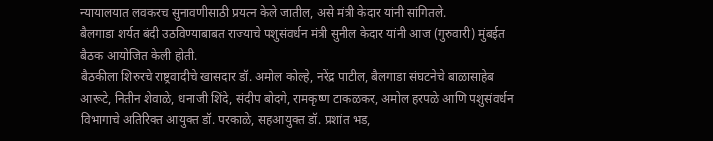न्यायालयात लवकरच सुनावणीसाठी प्रयत्न केले जातील, असे मंत्री केदार यांनी सांगितले.
बैलगाडा शर्यत बंदी उठविण्याबाबत राज्याचे पशुसंवर्धन मंत्री सुनील केदार यांनी आज (गुरुवारी) मुंबईत बैठक आयोजित केली होती.
बैठकीला शिरुरचे राष्ट्रवादीचे खासदार डॉ. अमोल कोल्हे, नरेंद्र पाटील, बैलगाडा संघटनेचे बाळासाहेब आरूटे, नितीन शेवाळे, धनाजी शिंदे, संदीप बोदगे, रामकृष्ण टाकळकर, अमोल हरपळे आणि पशुसंवर्धन विभागाचे अतिरिक्त आयुक्त डॉ. परकाळे, सहआयुक्त डॉ. प्रशांत भड,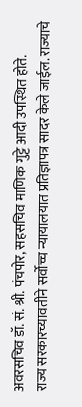अवरसचिव डॉ. सं. श्री. पंचपोर, सहसचिव माणिक गुट्टे आदी उपस्थित होते.
राज्य सरकारच्यावतीने सर्वोच्च न्यायालयात प्रतिज्ञापत्र सादर केले जाईल. राज्याचे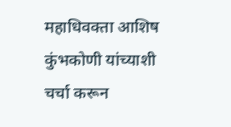महाधिवक्ता आशिष कुंभकोणी यांच्याशी चर्चा करून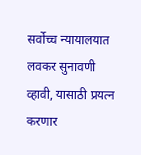सर्वोच्च न्यायालयात लवकर सुनावणी व्हावी, यासाठी प्रयत्न करणार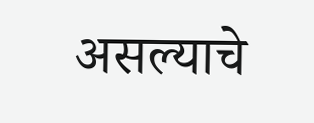असल्याचे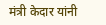मंत्री केदार यांनी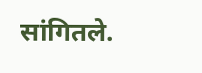सांगितले.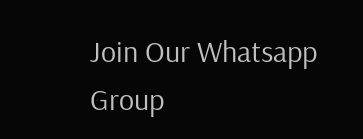Join Our Whatsapp Group